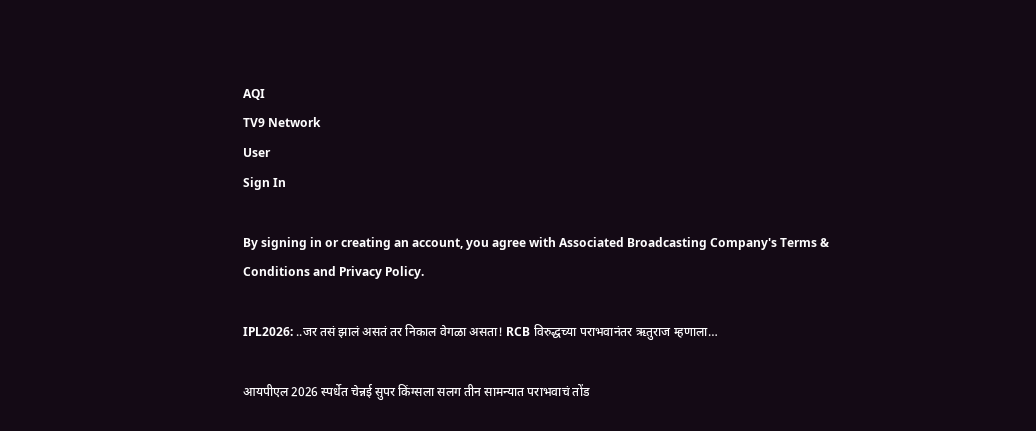AQI
TV9 Network
User
Sign In

By signing in or creating an account, you agree with Associated Broadcasting Company's Terms & Conditions and Privacy Policy.

IPL2026: ..जर तसं झालं असतं तर निकाल वेगळा असता! RCB विरुद्धच्या पराभवानंतर ऋतुराज म्हणाला…

आयपीएल 2026 स्पर्धेत चेन्नई सुपर किंग्सला सलग तीन सामन्यात पराभवाचं तोंड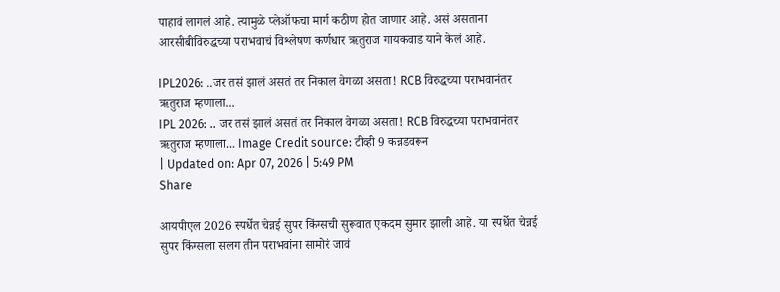पाहावं लागलं आहे. त्यामुळे प्लेऑफचा मार्ग कठीण होत जाणार आहे. असं असताना आरसीबीविरुद्धच्या पराभवाचं विश्लेषण कर्णधार ऋतुराज गायकवाड याने केलं आहे.

IPL2026: ..जर तसं झालं असतं तर निकाल वेगळा असता! RCB विरुद्धच्या पराभवानंतर ऋतुराज म्हणाला...
IPL 2026: .. जर तसं झालं असतं तर निकाल वेगळा असता! RCB विरुद्धच्या पराभवानंतर ऋतुराज म्हणाला... Image Credit source: टीव्ही 9 कन्नडवरून
| Updated on: Apr 07, 2026 | 5:49 PM
Share

आयपीएल 2026 स्पर्धेत चेन्नई सुपर किंग्सची सुरूवात एकदम सुमार झाली आहे. या स्पर्धेत चेन्नई सुपर किंग्सला सलग तीन पराभवांना सामोरं जावं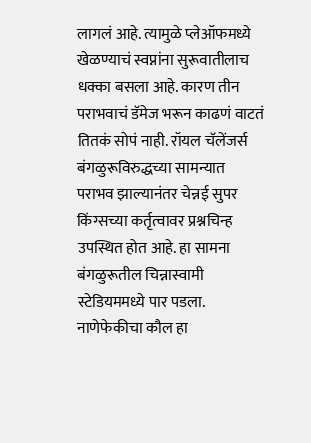लागलं आहे. त्यामुळे प्लेऑफमध्ये खेळण्याचं स्वप्नांना सुरूवातीलाच धक्का बसला आहे. कारण तीन पराभवाचं डॅमेज भरून काढणं वाटतं तितकं सोपं नाही. रॉयल चॅलेंजर्स बंगळुरूविरुद्धच्या सामन्यात पराभव झाल्यानंतर चेन्नई सुपर किंग्सच्या कर्तृत्वावर प्रश्नचिन्ह उपस्थित होत आहे. हा सामना बंगळुरूतील चिन्नास्वामी स्टेडियममध्ये पार पडला. नाणेफेकीचा कौल हा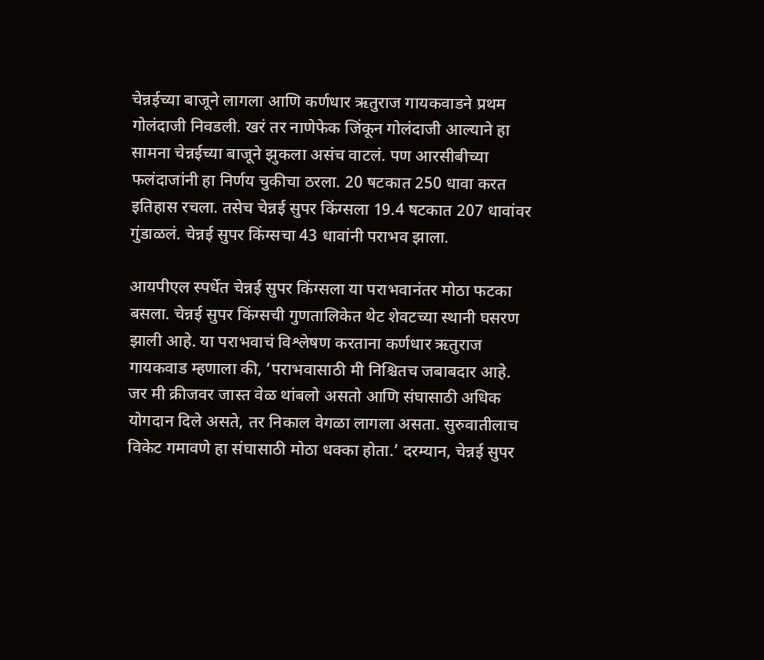चेन्नईच्या बाजूने लागला आणि कर्णधार ऋतुराज गायकवाडने प्रथम गोलंदाजी निवडली. खरं तर नाणेफेक जिंकून गोलंदाजी आल्याने हा सामना चेन्नईच्या बाजूने झुकला असंच वाटलं. पण आरसीबीच्या फलंदाजांनी हा निर्णय चुकीचा ठरला. 20 षटकात 250 धावा करत इतिहास रचला. तसेच चेन्नई सुपर किंग्सला 19.4 षटकात 207 धावांवर गुंडाळलं. चेन्नई सुपर किंग्सचा 43 धावांनी पराभव झाला.

आयपीएल स्पर्धेत चेन्नई सुपर किंग्सला या पराभवानंतर मोठा फटका बसला. चेन्नई सुपर किंग्सची गुणतालिकेत थेट शेवटच्या स्थानी घसरण झाली आहे. या पराभवाचं विश्लेषण करताना कर्णधार ऋतुराज गायकवाड म्हणाला की, ‘पराभवासाठी मी निश्चितच जबाबदार आहे. जर मी क्रीजवर जास्त वेळ थांबलो असतो आणि संघासाठी अधिक योगदान दिले असते, तर निकाल वेगळा लागला असता. सुरुवातीलाच विकेट गमावणे हा संघासाठी मोठा धक्का होता.’ दरम्यान, चेन्नई सुपर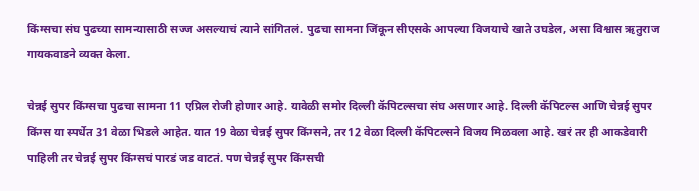किंग्सचा संघ पुढच्या सामन्यासाठी सज्ज असल्याचं त्याने सांगितलं. पुढचा सामना जिंकून सीएसके आपल्या विजयाचे खाते उघडेल, असा विश्वास ऋतुराज गायकवाडने व्यक्त केला.

चेन्नई सुपर किंग्सचा पुढचा सामना 11 एप्रिल रोजी होणार आहे. यावेळी समोर दिल्ली कॅपिटल्सचा संघ असणार आहे. दिल्ली कॅपिटल्स आणि चेन्नई सुपर किंग्स या स्पर्धेत 31 वेळा भिडले आहेत. यात 19 वेळा चेन्नई सुपर किंग्सने, तर 12 वेळा दिल्ली कॅपिटल्सने विजय मिळवला आहे. खरं तर ही आकडेवारी पाहिली तर चेन्नई सुपर किंग्सचं पारडं जड वाटतं. पण चेन्नई सुपर किंग्सची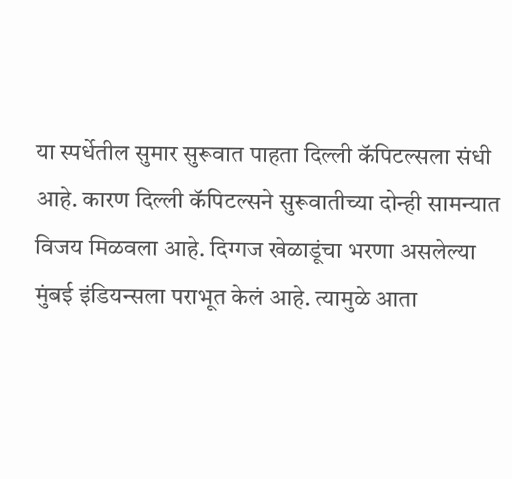या स्पर्धेतील सुमार सुरूवात पाहता दिल्ली कॅपिटल्सला संधी आहे. कारण दिल्ली कॅपिटल्सने सुरूवातीच्या दोन्ही सामन्यात विजय मिळवला आहे. दिग्गज खेळाडूंचा भरणा असलेल्या मुंबई इंडियन्सला पराभूत केलं आहे. त्यामुळे आता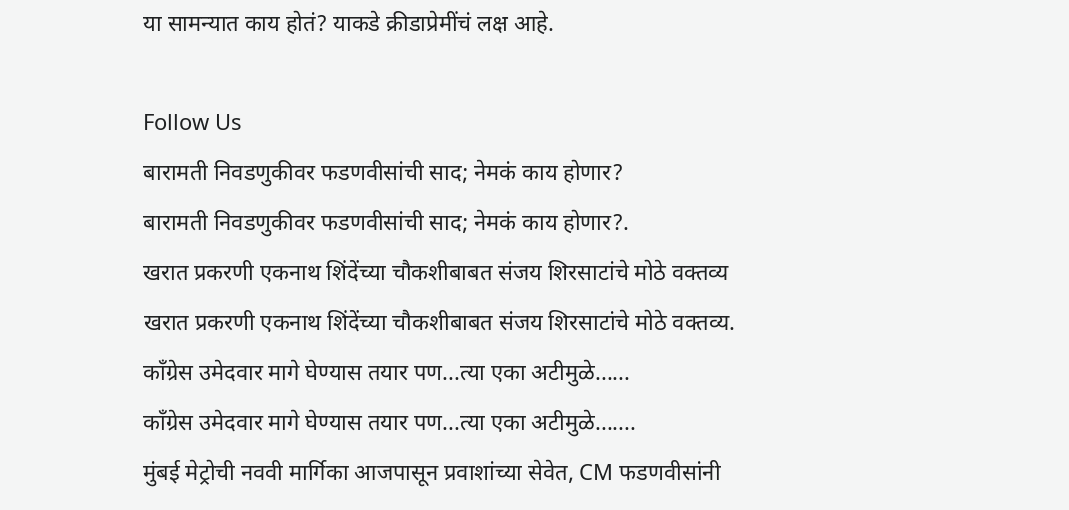या सामन्यात काय होतं? याकडे क्रीडाप्रेमींचं लक्ष आहे.

Follow Us
बारामती निवडणुकीवर फडणवीसांची साद; नेमकं काय होणार?
बारामती निवडणुकीवर फडणवीसांची साद; नेमकं काय होणार?.
खरात प्रकरणी एकनाथ शिंदेंच्या चौकशीबाबत संजय शिरसाटांचे मोठे वक्तव्य
खरात प्रकरणी एकनाथ शिंदेंच्या चौकशीबाबत संजय शिरसाटांचे मोठे वक्तव्य.
काँग्रेस उमेदवार मागे घेण्यास तयार पण...त्या एका अटीमुळे......
काँग्रेस उमेदवार मागे घेण्यास तयार पण...त्या एका अटीमुळे.......
मुंबई मेट्रोची नववी मार्गिका आजपासून प्रवाशांच्या सेवेत, CM फडणवीसांनी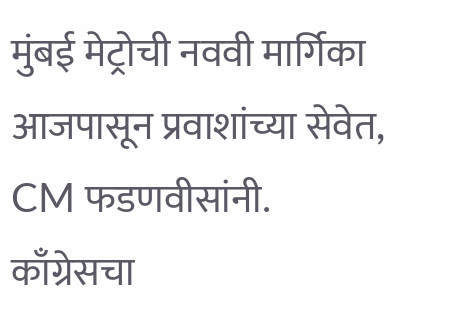मुंबई मेट्रोची नववी मार्गिका आजपासून प्रवाशांच्या सेवेत, CM फडणवीसांनी.
काँग्रेसचा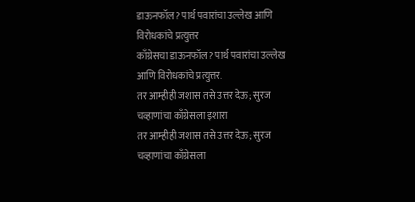डाऊनफॉल? पार्थ पवारांचा उल्लेख आणि विरोधकांचे प्रत्युत्तर
काँग्रेसचा डाऊनफॉल? पार्थ पवारांचा उल्लेख आणि विरोधकांचे प्रत्युत्तर.
तर आम्हीही जशास तसे उत्तर देऊ; सुरज चव्हाणांचा काँग्रेसला इशारा
तर आम्हीही जशास तसे उत्तर देऊ; सुरज चव्हाणांचा काँग्रेसला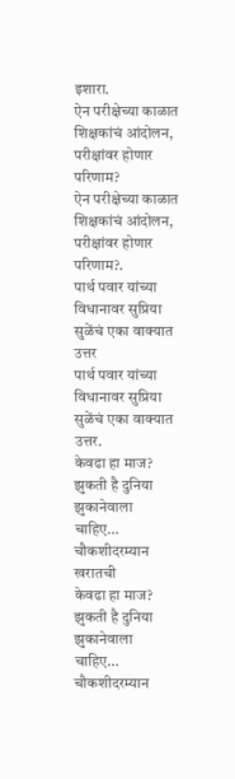इशारा.
ऐन परीक्षेच्या काळात शिक्षकांचं आंदोलन, परीक्षांवर होणार परिणाम?
ऐन परीक्षेच्या काळात शिक्षकांचं आंदोलन, परीक्षांवर होणार परिणाम?.
पार्थ पवार यांच्या विधानावर सुप्रिया सुळेंचं एका वाक्यात उत्तर
पार्थ पवार यांच्या विधानावर सुप्रिया सुळेंचं एका वाक्यात उत्तर.
केवढा हा माज? झुकती है दुनिया झुकानेवाला चाहिए... चौकशीदरम्यान खरातची
केवढा हा माज? झुकती है दुनिया झुकानेवाला चाहिए... चौकशीदरम्यान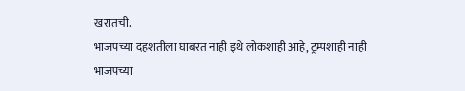खरातची.
भाजपच्या दहशतीला घाबरत नाही इथे लोकशाही आहे, ट्रम्पशाही नाही
भाजपच्या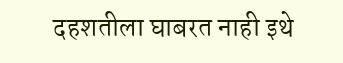दहशतीला घाबरत नाही इथे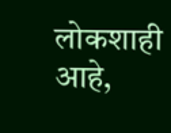लोकशाही आहे,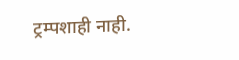ट्रम्पशाही नाही.